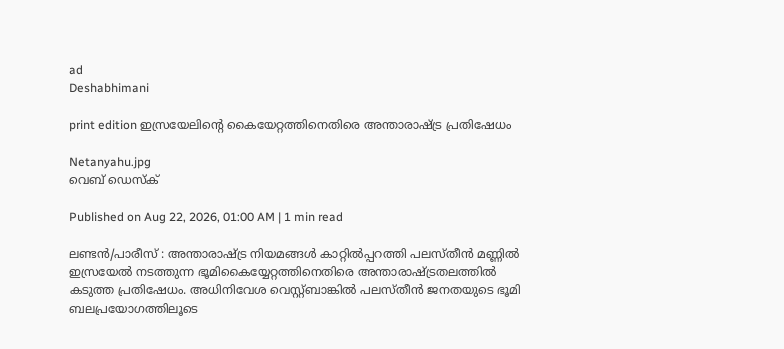ad
Deshabhimani

print edition ഇസ്രയേലിന്റെ കൈയേറ്റത്തിനെതിരെ അന്താരാഷ്ട്ര പ്രതിഷേധം

Netanyahu.jpg
വെബ് ഡെസ്ക്

Published on Aug 22, 2026, 01:00 AM | 1 min read

ലണ്ടൻ/പാരീസ് : അന്താരാഷ്ട്ര നിയമങ്ങൾ കാറ്റിൽപ്പറത്തി പലസ്തീൻ മണ്ണിൽ ഇസ്രയേൽ നടത്തുന്ന ഭൂമികൈയ്യേറ്റത്തിനെതിരെ അന്താരാഷ്ട്രതലത്തിൽ കടുത്ത പ്രതിഷേധം. അധിനിവേശ വെസ്റ്റ്ബാങ്കിൽ പലസ്തീൻ ജനതയുടെ ഭൂമി ബലപ്രയോഗത്തിലൂടെ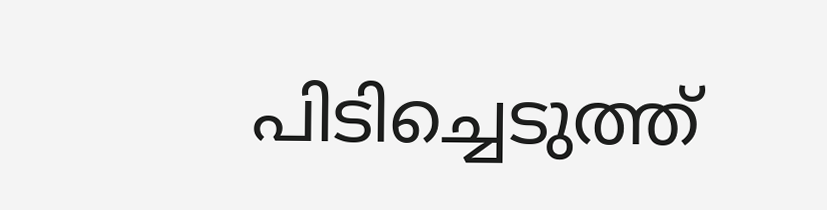പിടിച്ചെടുത്ത്‌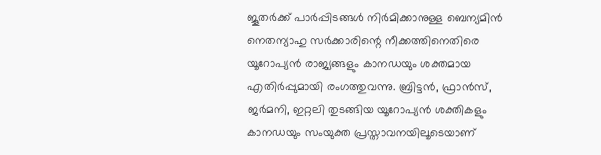ജൂതർക്ക്‌ പാർപ്പിടങ്ങൾ നിർമിക്കാനുള്ള ബെന്യമിൻ നെതന്യാഹു സർക്കാരിന്റെ നീക്കത്തിനെതിരെ യൂറോപ്യൻ രാജ്യങ്ങളും കാനഡയും ശക്തമായ എതിർപ്പുമായി രംഗത്തുവന്നു. ബ്രിട്ടൻ, ഫ്രാൻസ്, ജർമനി, ഇറ്റലി തുടങ്ങിയ യൂറോപ്യൻ ശക്തികളും കാനഡയും സംയുക്ത പ്രസ്താവനയിലൂടെയാണ്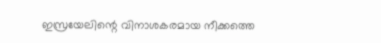ഇസ്രയേലിന്റെ വിനാശകരമായ നീക്കത്തെ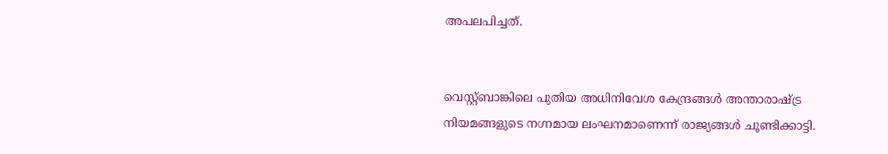അപലപിച്ചത്.


വെസ്റ്റ്ബാങ്കിലെ പുതിയ അധിനിവേശ കേന്ദ്രങ്ങൾ അന്താരാഷ്ട്ര നിയമങ്ങളുടെ നഗ്നമായ ലംഘനമാണെന്ന് രാജ്യങ്ങൾ ചൂണ്ടിക്കാട്ടി.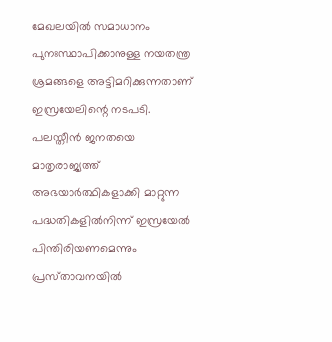മേഖലയിൽ സമാധാനം പുനഃസ്ഥാപിക്കാനുള്ള നയതന്ത്ര ശ്രമങ്ങളെ അട്ടിമറിക്കുന്നതാണ് ഇസ്രയേലിന്റെ നടപടി. പലസ്തീൻ ജനതയെ മാതൃരാജ്യത്ത് അഭയാർത്ഥികളാക്കി മാറ്റുന്ന പദ്ധതികളിൽനിന്ന് ഇസ്രയേൽ പിന്തിരിയണമെന്നും പ്രസ്‌താവനയിൽ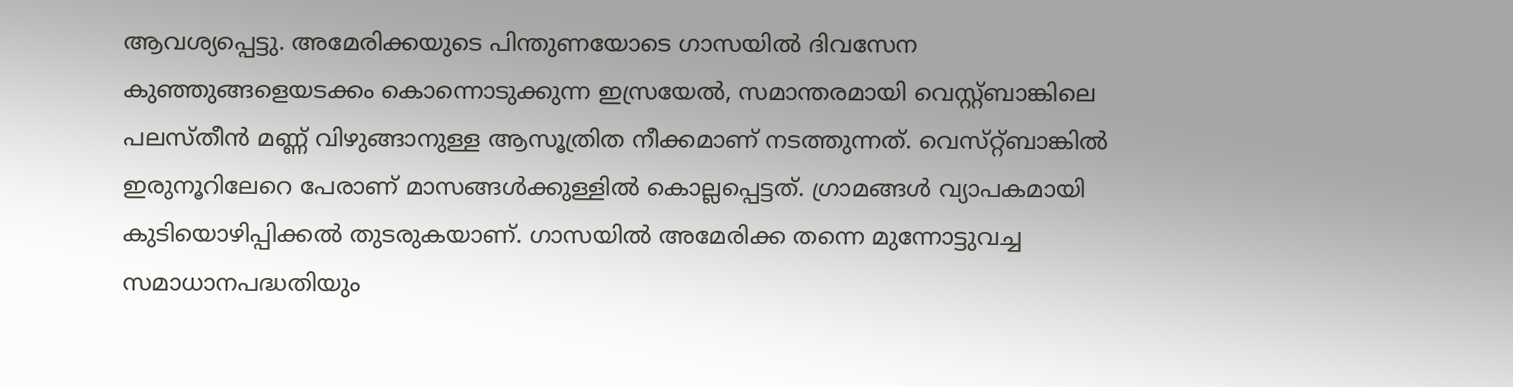ആവശ്യപ്പെട്ടു. അമേരിക്കയുടെ പിന്തുണയോടെ ഗാസയിൽ ദിവസേന കുഞ്ഞുങ്ങളെയടക്കം കൊന്നൊടുക്കുന്ന ഇസ്രയേൽ, സമാന്തരമായി വെസ്റ്റ്‌ബാങ്കിലെ പലസ്തീൻ മണ്ണ് വിഴുങ്ങാനുള്ള ആസൂത്രിത നീക്കമാണ് നടത്തുന്നത്. വെസ്‌റ്റ്‌ബാങ്കിൽ ഇരുനൂറിലേറെ പേരാണ്‌ മാസങ്ങൾക്കുള്ളിൽ കൊല്ലപ്പെട്ടത്‌. ഗ്രാമങ്ങൾ വ്യാപകമായി കുടിയൊഴിപ്പിക്കൽ തുടരുകയാണ്‌. ഗാസയിൽ അമേരിക്ക തന്നെ മുന്നോട്ടുവച്ച സമാധാനപദ്ധതിയും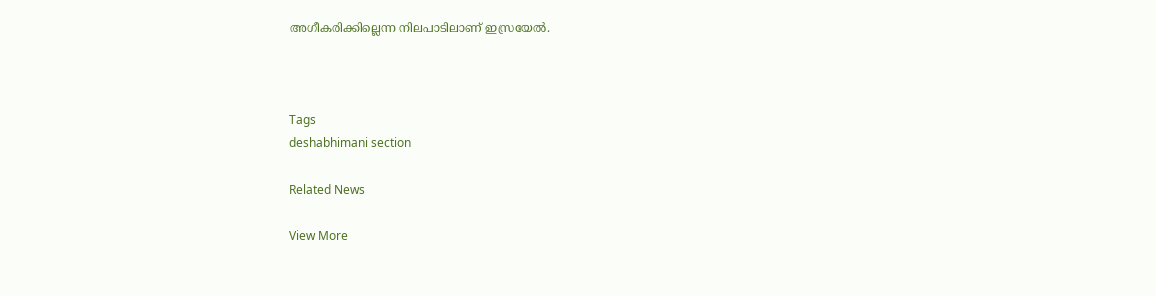അഗീകരിക്കില്ലെന്ന നിലപാടിലാണ്‌ ഇസ്രയേൽ.



Tags
deshabhimani section

Related News

View More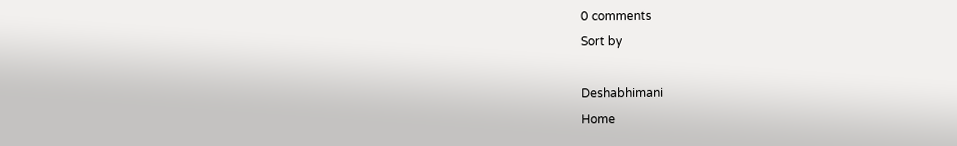0 comments
Sort by

Deshabhimani
Home